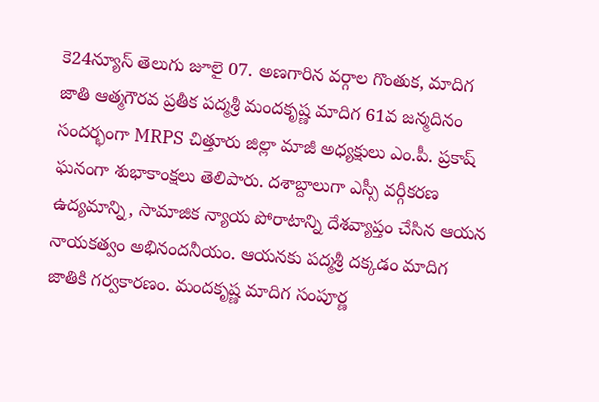కె24న్యూస్ తెలుగు జూలై 07. అణగారిన వర్గాల గొంతుక, మాదిగ జాతి ఆత్మగౌరవ ప్రతీక పద్మశ్రీ మందకృష్ణ మాదిగ 61వ జన్మదినం సందర్భంగా MRPS చిత్తూరు జిల్లా మాజీ అధ్యక్షులు ఎం.పీ. ప్రకాష్ ఘనంగా శుభాకాంక్షలు తెలిపారు. దశాబ్దాలుగా ఎస్సీ వర్గీకరణ ఉద్యమాన్ని, సామాజిక న్యాయ పోరాటాన్ని దేశవ్యాప్తం చేసిన ఆయన నాయకత్వం అభినందనీయం. ఆయనకు పద్మశ్రీ దక్కడం మాదిగ జాతికి గర్వకారణం. మందకృష్ణ మాదిగ సంపూర్ణ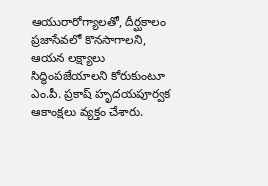ఆయురారోగ్యాలతో, దీర్ఘకాలం ప్రజాసేవలో కొనసాగాలని, ఆయన లక్ష్యాలు సిద్ధింపజేయాలని కోరుకుంటూ ఎం.పీ. ప్రకాష్ హృదయపూర్వక ఆకాంక్షలు వ్యక్తం చేశారు.